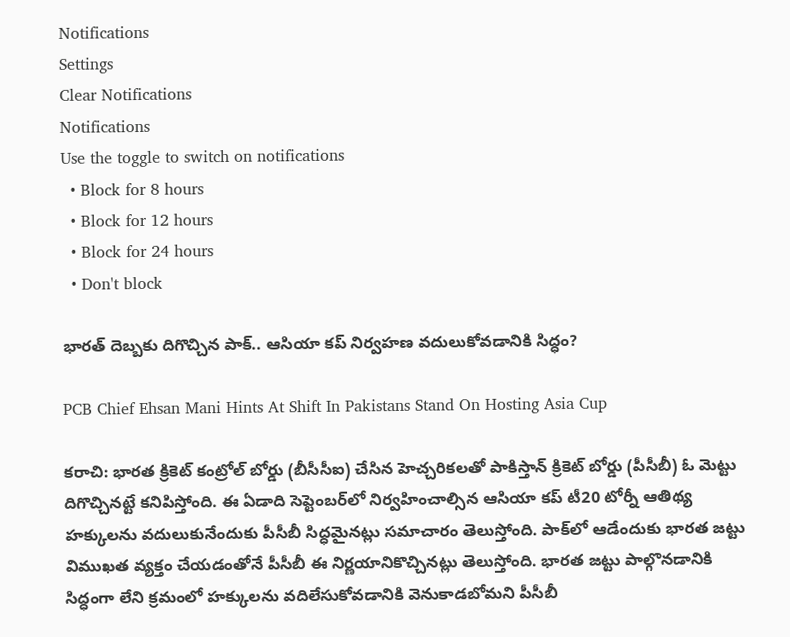Notifications
Settings
Clear Notifications
Notifications
Use the toggle to switch on notifications
  • Block for 8 hours
  • Block for 12 hours
  • Block for 24 hours
  • Don't block

భారత్‌ దెబ్బకు దిగొచ్చిన పాక్‌.. ఆసియా కప్‌ నిర్వహణ వదులుకోవడానికి సిద్ధం?

PCB Chief Ehsan Mani Hints At Shift In Pakistans Stand On Hosting Asia Cup

కరాచి: భారత క్రికెట్ కంట్రోల్ బోర్డు (బీసీసీఐ) చేసిన హెచ్చ‌రిక‌లతో పాకిస్తాన్‌ క్రికెట్‌ బోర్డు (పీసీబీ) ఓ మెట్టు దిగొచ్చినట్టే కనిపిస్తోంది. ఈ ఏడాది సెప్టెంబర్‌లో నిర్వహించాల్సిన ఆసియా కప్‌ టీ20 టోర్నీ ఆతిథ్య హక్కులను వదులుకునేందుకు పీసీబీ సిద్ధమైనట్లు సమాచారం తెలుస్తోంది. పాక్‌లో ఆడేందుకు భార‌త జ‌ట్టు విముఖ‌త వ్య‌క్తం చేయ‌డంతోనే పీసీబీ ఈ నిర్ణ‌యానికొచ్చిన‌ట్లు తెలుస్తోంది. భారత జట్టు పాల్గొనడానికి సిద్ధంగా లేని క్రమంలో హక్కులను వదిలేసుకోవడానికి వెనుకాడబోమని పీసీబీ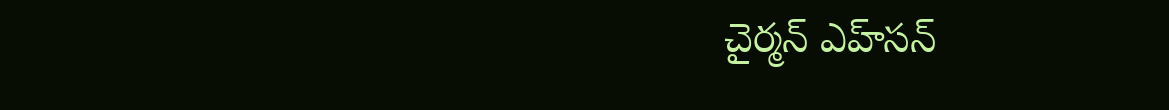చైర్మన్‌ ఎహ్‌సన్‌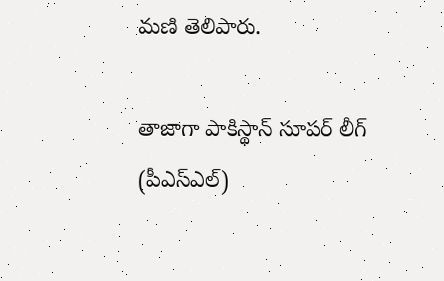మణి తెలిపారు.

తాజాగా పాకిస్థాన్‌ సూపర్‌ లీగ్‌ (పీఎస్‌ఎల్‌)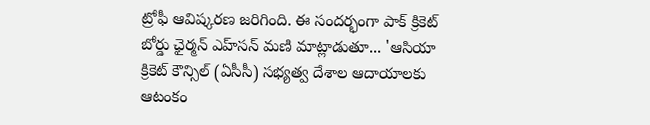ట్రోఫీ ఆవిష్కరణ జరిగింది. ఈ సందర్భంగా పాక్ క్రికెట్‌ బోర్డు ఛైర్మన్‌ ఎహ్‌సన్‌ మణి మాట్లాడుతూ... 'ఆసియా క్రికెట్‌ కౌన్సిల్‌ (ఏసీసీ) సభ్యత్వ దేశాల ఆదాయాలకు ఆటంకం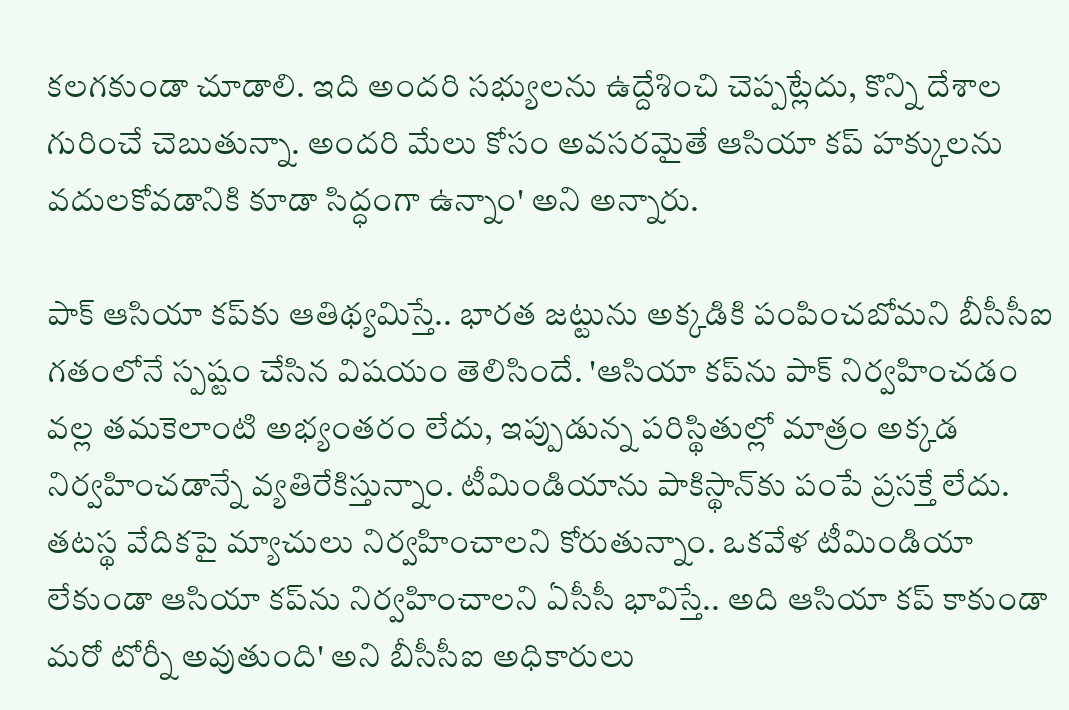కలగకుండా చూడాలి. ఇది అందరి సభ్యులను ఉద్దేశించి చెప్పట్లేదు, కొన్ని దేశాల గురించే చెబుతున్నా. అందరి మేలు కోసం అవసరమైతే ఆసియా కప్‌ హక్కులను వదులకోవడానికి కూడా సిద్ధంగా ఉన్నాం' అని అన్నారు.

పాక్ ఆసియా కప్‌కు ఆతిథ్యమిస్తే.. భారత జట్టును అక్కడికి పంపించబోమని బీసీసీఐ గతంలోనే స్పష్టం చేసిన విషయం తెలిసిందే. 'ఆసియా కప్‌ను పాక్ నిర్వహించడం వల్ల తమకెలాంటి అభ్యంతరం లేదు, ఇప్పుడున్న పరిస్థితుల్లో మాత్రం అక్కడ నిర్వహించడాన్నే వ్యతిరేకిస్తున్నాం. టీమిండియాను పాకిస్థాన్‌కు పంపే ప్రసక్తే లేదు. తటస్థ వేదికపై మ్యాచులు నిర్వహించాలని కోరుతున్నాం. ఒకవేళ టీమిండియా లేకుండా ఆసియా కప్‌ను నిర్వహించాలని ఏసీసీ భావిస్తే.. అది ఆసియా కప్‌ కాకుండా మరో టోర్నీ అవుతుంది' అని బీసీసీఐ అధికారులు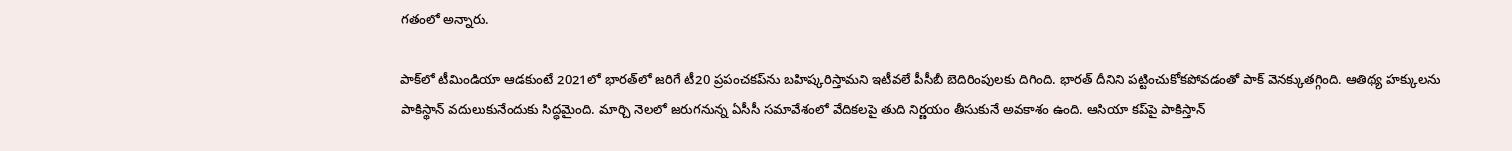గతంలో అన్నారు.

పాక్‌లో టీమిండియా ఆడ‌కుంటే 2021లో భార‌త్‌లో జ‌రిగే టీ20 ప్రపంచకప్‌ను బ‌హిష్క‌రిస్తామ‌ని ఇటీవలే పీసీబీ బెదిరింపుల‌కు దిగింది. భార‌త్ దీనిని పట్టించుకోకపోవడంతో పాక్ వెనక్కుతగ్గింది. ఆతిథ్య హ‌క్కుల‌ను పాకిస్థాన్ వ‌దులుకునేందుకు సిద్ధ‌మైంది. మార్చి నెలలో జరుగనున్న ఏసీసీ సమావేశంలో వేదికలపై తుది నిర్ణయం తీసుకునే అవకాశం ఉంది. ఆసియా కప్‌పై పాకిస్తాన్‌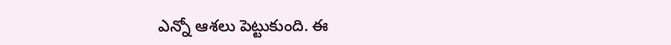ఎన్నో ఆశలు పెట్టుకుంది. ఈ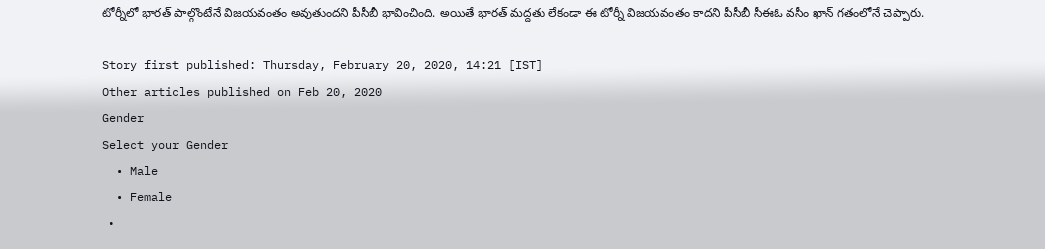టోర్నీలో భారత్‌ పాల్గొంటేనే విజయవంతం అవుతుందని పీసీబీ భావించింది. అయితే భారత్‌ మద్దతు లేకండా ఈ టోర్నీ విజయవంతం కాదని పీసీబీ సీఈఓ వసీం ఖాన్‌ గతంలోనే చెప్పారు.

Story first published: Thursday, February 20, 2020, 14:21 [IST]
Other articles published on Feb 20, 2020
Gender
Select your Gender
  • Male
  • Female
  •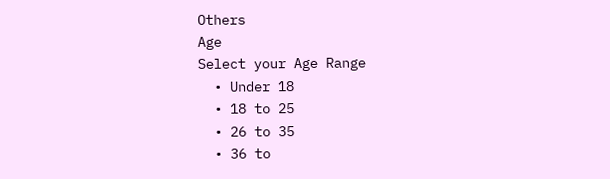Others
Age
Select your Age Range
  • Under 18
  • 18 to 25
  • 26 to 35
  • 36 to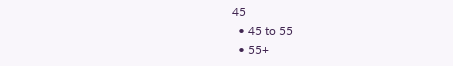45
  • 45 to 55
  • 55+